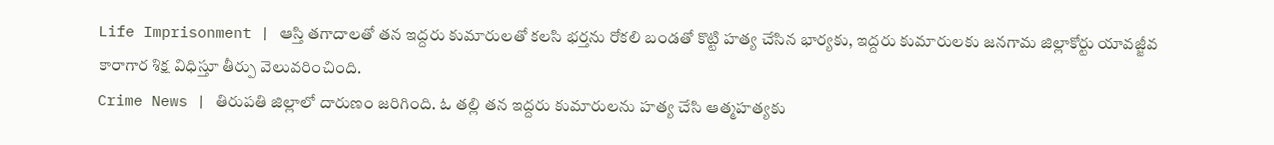Life Imprisonment | ఆస్తి తగాదాలతో తన ఇద్దరు కుమారులతో కలసి భర్తను రోకలి బండతో కొట్టి హత్య చేసిన భార్యకు, ఇద్దరు కుమారులకు జనగామ జిల్లాకోర్టు యావజ్జీవ కారాగార శిక్ష విధిస్తూ తీర్పు వెలువరించింది.
Crime News | తిరుపతి జిల్లాలో దారుణం జరిగింది. ఓ తల్లి తన ఇద్దరు కుమారులను హత్య చేసి ఆత్మహత్యకు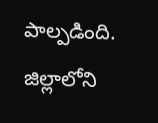పాల్పడింది. జిల్లాలోని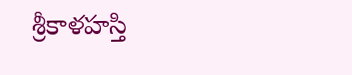శ్రీకాళహస్తి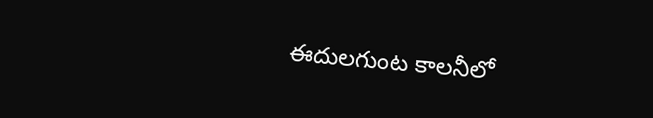ఈదులగుంట కాలనీలో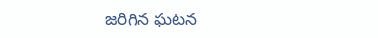జరిగిన ఘటన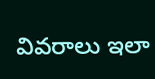వివరాలు ఇలా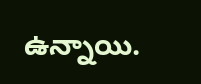ఉన్నాయి.